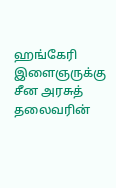ஹங்கேரி இளைஞருக்கு சீன அரசுத் தலைவரின்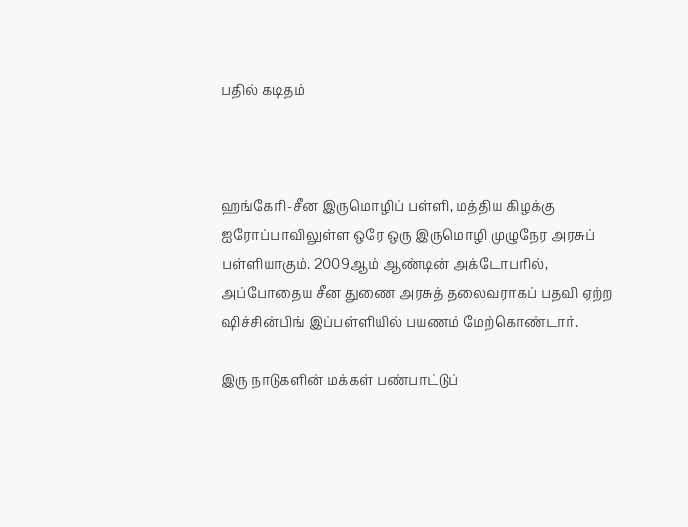பதில் கடிதம்



ஹங்கேரி-சீன இருமொழிப் பள்ளி, மத்திய கிழக்கு ஐரோப்பாவிலுள்ள ஒரே ஒரு இருமொழி முழுநேர அரசுப் பள்ளியாகும். 2009ஆம் ஆண்டின் அக்டோபரில், அப்போதைய சீன துணை அரசுத் தலைவராகப் பதவி ஏற்ற ஷிச்சின்பிங் இப்பள்ளியில் பயணம் மேற்கொண்டார்.

இரு நாடுகளின் மக்கள் பண்பாட்டுப்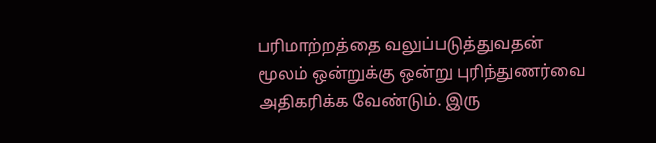பரிமாற்றத்தை வலுப்படுத்துவதன் மூலம் ஒன்றுக்கு ஒன்று புரிந்துணர்வை அதிகரிக்க வேண்டும். இரு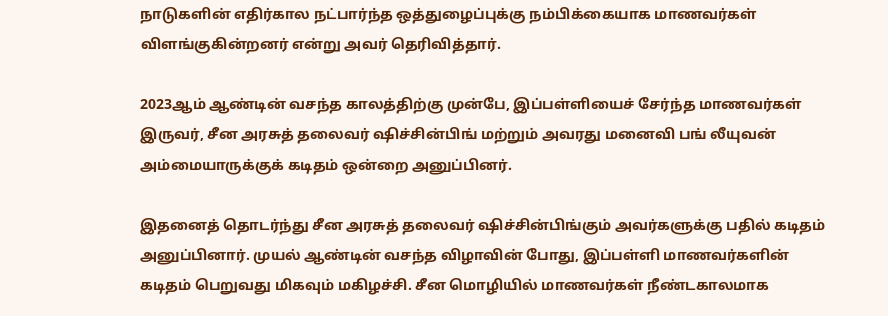நாடுகளின் எதிர்கால நட்பார்ந்த ஒத்துழைப்புக்கு நம்பிக்கையாக மாணவர்கள் விளங்குகின்றனர் என்று அவர் தெரிவித்தார்.

2023ஆம் ஆண்டின் வசந்த காலத்திற்கு முன்பே, இப்பள்ளியைச் சேர்ந்த மாணவர்கள் இருவர், சீன அரசுத் தலைவர் ஷிச்சின்பிங் மற்றும் அவரது மனைவி பங் லீயுவன் அம்மையாருக்குக் கடிதம் ஒன்றை அனுப்பினர்.

இதனைத் தொடர்ந்து சீன அரசுத் தலைவர் ஷிச்சின்பிங்கும் அவர்களுக்கு பதில் கடிதம் அனுப்பினார். முயல் ஆண்டின் வசந்த விழாவின் போது, இப்பள்ளி மாணவர்களின் கடிதம் பெறுவது மிகவும் மகிழச்சி. சீன மொழியில் மாணவர்கள் நீண்டகாலமாக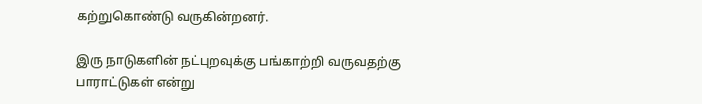கற்றுகொண்டு வருகின்றனர்.

இரு நாடுகளின் நட்புறவுக்கு பங்காற்றி வருவதற்கு பாராட்டுகள் என்று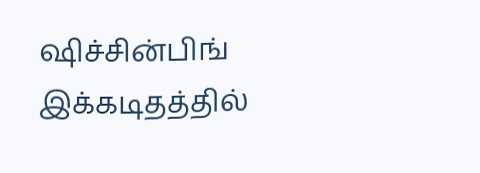ஷிச்சின்பிங் இக்கடிதத்தில்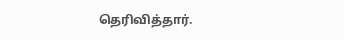தெரிவித்தார்.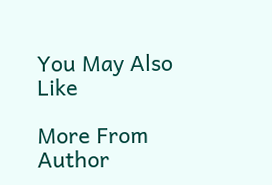You May Also Like

More From Author